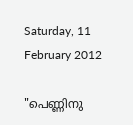Saturday, 11 February 2012

"പെണ്ണിനു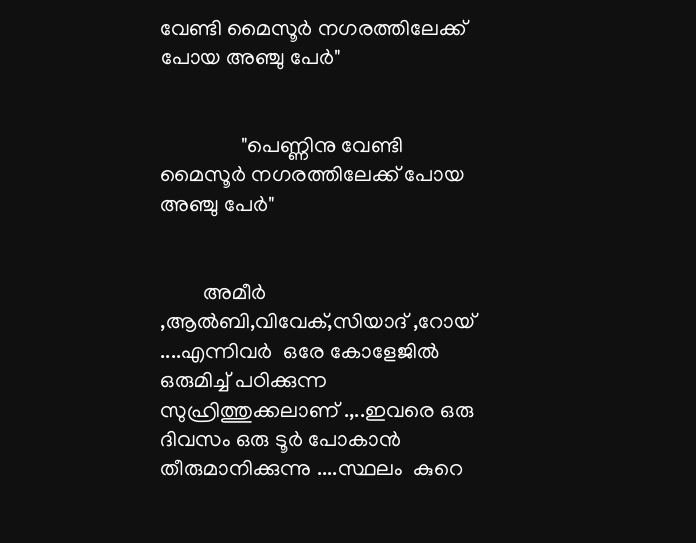വേണ്ടി മൈസൂര്‍ നഗരത്തിലേക്ക് പോയ അഞ്ചു പേര്‍"


               "പെണ്ണിനു വേണ്ടി മൈസൂര്‍ നഗരത്തിലേക്ക് പോയ അഞ്ചു പേര്‍"


        അമീര്‍ ,ആല്‍ബി,വിവേക്‌,സിയാദ്‌ ,റോയ്‌ ....എന്നിവര്‍  ഒരേ കോളേജില്‍ ഒരുമിച്ച് പഠിക്കുന്ന  സുഹ്രിത്തുക്കലാണ് .,..ഇവരെ ഒരു ദിവസം ഒരു ടൂര്‍ പോകാന്‍ തീരുമാനിക്കുന്നു ....സ്ഥലം  കുറെ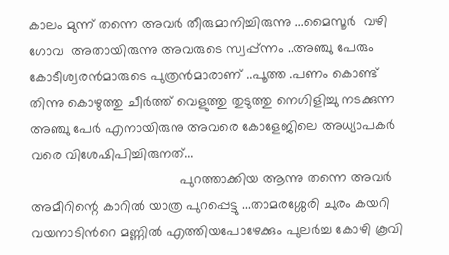കാലം മുന്ന് തന്നെ അവര്‍ തീരുമാനിച്ചിരുന്നു ...മൈസൂര്‍  വഴി  ഗോവ  അതായിരുന്നു അവരുടെ സ്വപ്പ്ന്നം ..അഞ്ചു പേരും കോടീശ്വരന്‍മാരുടെ പുത്രന്‍മാരാണ് ..പൂത്ത .പണം കൊണ്ട് തിന്നു കൊഴുത്തു ചീര്‍ത്ത് വെളുത്തു തുടുത്തു നെഗിളിച്ചു നടക്കുന്ന അഞ്ചു പേര്‍ എനായിരുനു അവരെ കോളേജിലെ അധ്യാപകര്‍ വരെ വിശേഷിപിച്ചിരുനത്...
                                       പുറത്താക്കിയ ആന്നു തന്നെ അവര്‍ അമീറിന്റെ കാറില്‍ യാത്ര പുറപ്പെട്ടു ...താമരശ്ശേരി ചുരം കയറി വയനാടിന്‍റെ മണ്ണില്‍ എത്തിയപോഴേക്കും പുലര്‍ച്ച കോഴി കൂവി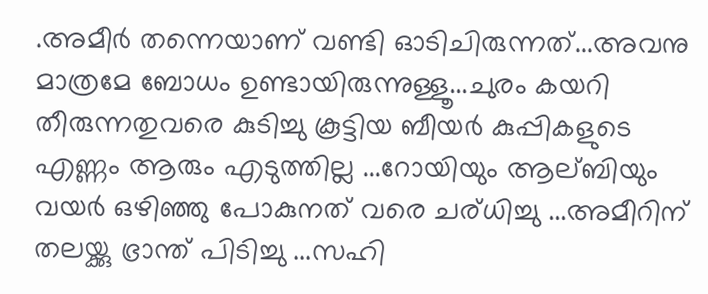.അമീര്‍ തന്നെയാണ് വണ്ടി ഓടിചിരുന്നത്...അവനു മാത്രമേ ബോധം ഉണ്ടായിരുന്നുള്ളൂ...ചുരം കയറി തീരുന്നതുവരെ കുടിച്ചു കൂട്ടിയ ബീയര്‍ കുപ്പികളുടെ എണ്ണം ആരും എടുത്തില്ല ...റോയിയും ആല്ബിയും വയര്‍ ഒഴിഞ്ഞു പോകുനത് വരെ ചര്ധിച്ചു ...അമീറിന് തലയ്ക്കു ഭ്രാന്ത് പിടിച്ചു ...സഹി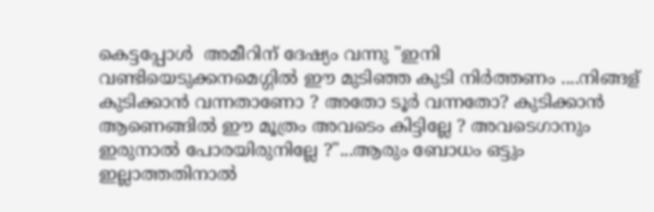കെട്ടപ്പോള്‍  അമീറിന് ദേഷ്യം വന്നു "ഇനി വണ്ടിയെടുക്കനമെഗ്ഗില്‍ ഈ മുടിഞ്ഞ കുടി നിര്‍ത്തണം ....നിങ്ങള് കുടിക്കാന്‍ വന്നതാണോ ? അതോ ടൂര്‍ വന്നതോ? കുടിക്കാന്‍ ആണെങ്ങില്‍ ഈ മൂത്രം അവടെം കിട്ടില്ലേ ? അവടെഗാനും ഇരുനാല്‍ പോരയിരുനില്ലേ ?"...ആരും ബോധം ഒട്ടും ഇല്ലാത്തതിനാല്‍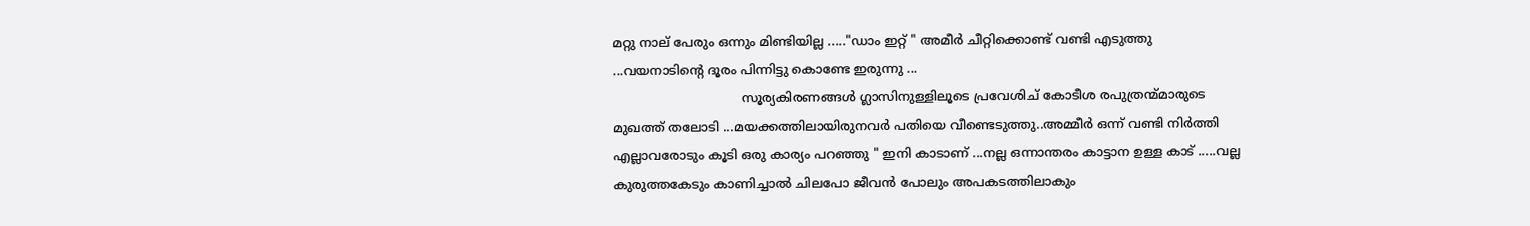മറ്റു നാല് പേരും ഒന്നും മിണ്ടിയില്ല ....."ഡാം ഇറ്റ്‌ " അമീര്‍ ചീറ്റിക്കൊണ്ട് വണ്ടി എടുത്തു ...വയനാടിന്റെ ദൂരം പിന്നിട്ടു കൊണ്ടേ ഇരുന്നു ...
                                സൂര്യകിരണങ്ങള്‍ ഗ്ലാസിനുള്ളിലൂടെ പ്രവേശിച് കോടീശ രപുത്രന്മ്മാരുടെ മുഖത്ത് തലോടി ...മയക്കത്തിലായിരുനവര്‍ പതിയെ വീണ്ടെടുത്തു..അമ്മീര്‍ ഒന്ന് വണ്ടി നിര്‍ത്തി എല്ലാവരോടും കൂടി ഒരു കാര്യം പറഞ്ഞു " ഇനി കാടാണ് ...നല്ല ഒന്നാന്തരം കാട്ടാന ഉള്ള കാട് .....വല്ല കുരുത്തകേടും കാണിച്ചാല്‍ ചിലപോ ജീവന്‍ പോലും അപകടത്തിലാകും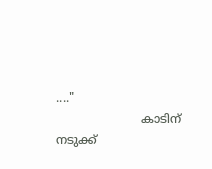...."
                       കാടിന് നടുക്ക്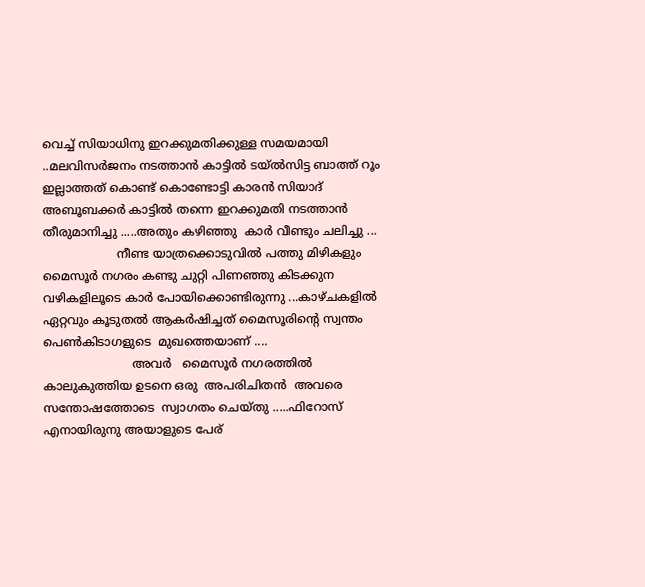വെച്ച് സിയാധിനു ഇറക്കുമതിക്കുള്ള സമയമായി ..മലവിസര്‍ജനം നടത്താന്‍ കാട്ടില്‍ ടയ്ല്‍സിട്ട ബാത്ത് റൂം ഇല്ലാത്തത് കൊണ്ട് കൊണ്ടോട്ടി കാരന്‍ സിയാദ്‌ അബൂബക്കര്‍ കാട്ടില്‍ തന്നെ ഇറക്കുമതി നടത്താന്‍ തീരുമാനിച്ചു .....അതും കഴിഞ്ഞു  കാര്‍ വീണ്ടും ചലിച്ചു ...
                    നീണ്ട യാത്രക്കൊടുവില്‍ പത്തു മിഴികളും മൈസൂര്‍ നഗരം കണ്ടു ചുറ്റി പിണഞ്ഞു കിടക്കുന വഴികളിലൂടെ കാര്‍ പോയിക്കൊണ്ടിരുന്നു ...കാഴ്ചകളില്‍ ഏറ്റവും കൂടുതല്‍ ആകര്‍ഷിച്ചത്‌ മൈസൂരിന്റെ സ്വന്തം പെണ്‍കിടാഗളുടെ  മുഖത്തെയാണ് ....
                        അവര്‍   മൈസൂര്‍ നഗരത്തില്‍ കാലുകുത്തിയ ഉടനെ ഒരു  അപരിചിതന്‍  അവരെ സന്തോഷത്തോടെ  സ്വാഗതം ചെയ്തു .....ഫിറോസ്‌ എനായിരുനു അയാളുടെ പേര്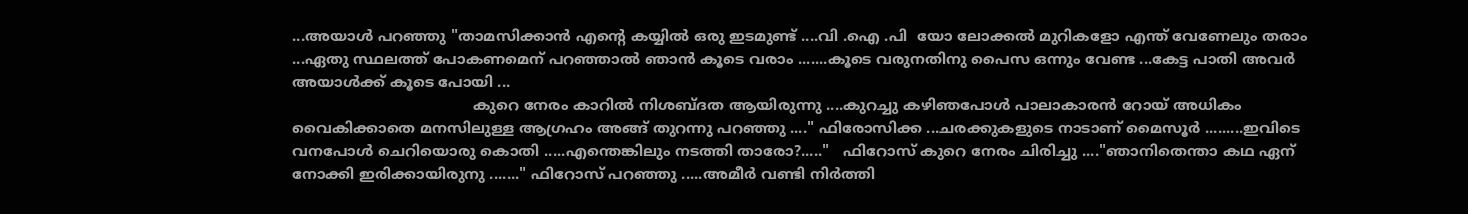...അയാള്‍ പറഞ്ഞു "താമസിക്കാന്‍ എന്റെ കയ്യില്‍ ഒരു ഇടമുണ്ട് ....വി .ഐ .പി  യോ ലോക്കല്‍ മുറികളോ എന്ത് വേണേലും തരാം ...ഏതു സ്ഥലത്ത് പോകണമെന് പറഞ്ഞാല്‍ ഞാന്‍ കൂടെ വരാം .......കൂടെ വരുനതിനു പൈസ ഒന്നും വേണ്ട ...കേട്ട പാതി അവര്‍ അയാള്‍ക്ക്‌ കൂടെ പോയി ...
                                       കുറെ നേരം കാറില്‍ നിശബ്ദത ആയിരുന്നു ....കുറച്ചു കഴിഞപോള്‍ പാലാകാരന്‍ റോയ്‌ അധികം വൈകിക്കാതെ മനസിലുള്ള ആഗ്രഹം അങ്ങ് തുറന്നു പറഞ്ഞു ...." ഫിരോസിക്ക ...ചരക്കുകളുടെ നാടാണ് മൈസൂര്‍ .........ഇവിടെ വനപോള്‍ ചെറിയൊരു കൊതി .....എന്തെങ്കിലും നടത്തി താരോ?....."   ഫിറോസ്‌ കുറെ നേരം ചിരിച്ചു ...."ഞാനിതെന്താ കഥ ഏന് നോക്കി ഇരിക്കായിരുനു ......." ഫിറോസ്‌ പറഞ്ഞു .....അമീര്‍ വണ്ടി നിര്‍ത്തി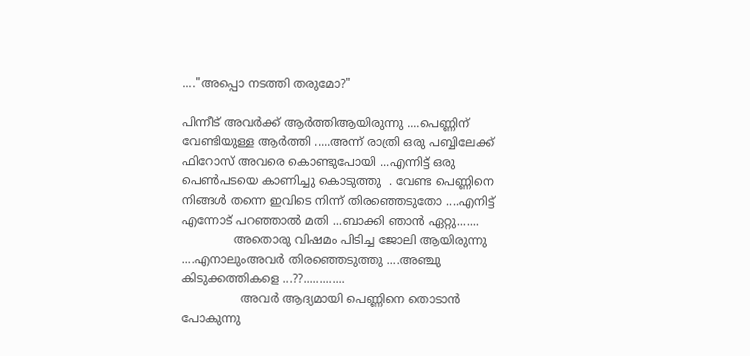...."അപ്പൊ നടത്തി തരുമോ?"

പിന്നീട് അവര്‍ക്ക് ആര്‍ത്തിആയിരുന്നു ....പെണ്ണിന് വേണ്ടിയുള്ള ആര്‍ത്തി .....അന്ന് രാത്രി ഒരു പബ്ബിലേക്ക് ഫിറോസ്‌ അവരെ കൊണ്ടുപോയി ...എന്നിട്ട് ഒരു  പെണ്‍പടയെ കാണിച്ചു കൊടുത്തു  . വേണ്ട പെണ്ണിനെ നിങ്ങള്‍ തന്നെ ഇവിടെ നിന്ന് തിരഞ്ഞെടുതോ ....എനിട്ട് എന്നോട് പറഞ്ഞാല്‍ മതി ...ബാക്കി ഞാന്‍ ഏറ്റു.......
              അതൊരു വിഷമം പിടിച്ച ജോലി ആയിരുന്നു ....എനാലുംഅവര്‍ തിരഞ്ഞെടുത്തു ....അഞ്ചു കിടുക്കത്തികളെ ...??.............
                അവര്‍ ആദ്യമായി പെണ്ണിനെ തൊടാന്‍ പോകുന്നു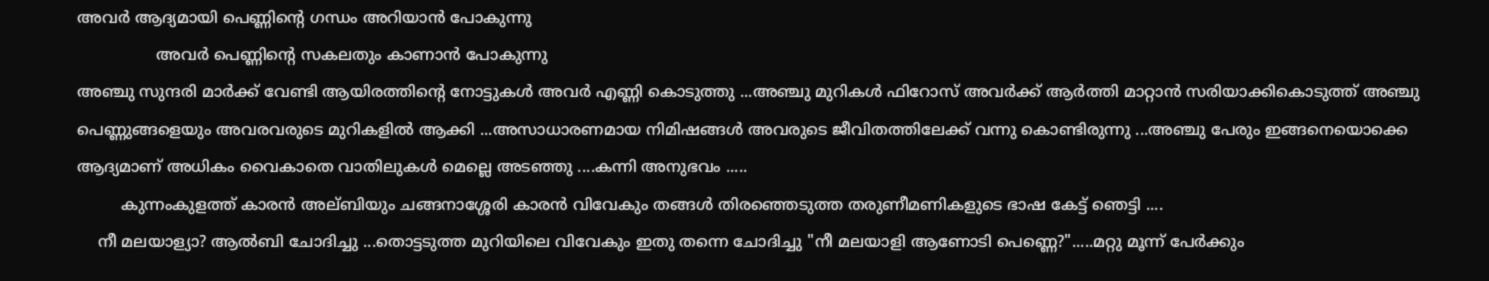അവര്‍ ആദ്യമായി പെണ്ണിന്റെ ഗന്ധം അറിയാന്‍ പോകുന്നു
                അവര്‍ പെണ്ണിന്റെ സകലതും കാണാന്‍ പോകുന്നു
അഞ്ചു സുന്ദരി മാര്‍ക്ക് വേണ്ടി ആയിരത്തിന്റെ നോട്ടുകള്‍ അവര്‍ എണ്ണി കൊടുത്തു ...അഞ്ചു മുറികള്‍ ഫിറോസ്‌ അവര്‍ക്ക് ആര്‍ത്തി മാറ്റാന്‍ സരിയാക്കികൊടുത്ത് അഞ്ചു പെണ്ണുങ്ങളെയും അവരവരുടെ മുറികളില്‍ ആക്കി ...അസാധാരണമായ നിമിഷങ്ങള്‍ അവരുടെ ജീവിതത്തിലേക്ക് വന്നു കൊണ്ടിരുന്നു ...അഞ്ചു പേരും ഇങ്ങനെയൊക്കെ ആദ്യമാണ് അധികം വൈകാതെ വാതിലുകള്‍ മെല്ലെ അടഞ്ഞു ....കന്നി അനുഭവം .....
         കുന്നംകുളത്ത് കാരന്‍ അല്ബിയും ചങ്ങനാശ്ശേരി കാരന്‍ വിവേകും തങ്ങള്‍ തിരഞ്ഞെടുത്ത തരുണീമണികളുടെ ഭാഷ കേട്ട് ഞെട്ടി ....
    നീ മലയാള്യാ? ആല്‍ബി ചോദിച്ചു ...തൊട്ടടുത്ത മുറിയിലെ വിവേകും ഇതു തന്നെ ചോദിച്ചു "നീ മലയാളി ആണോടി പെണ്ണെ?".....മറ്റു മൂന്ന് പേര്‍ക്കും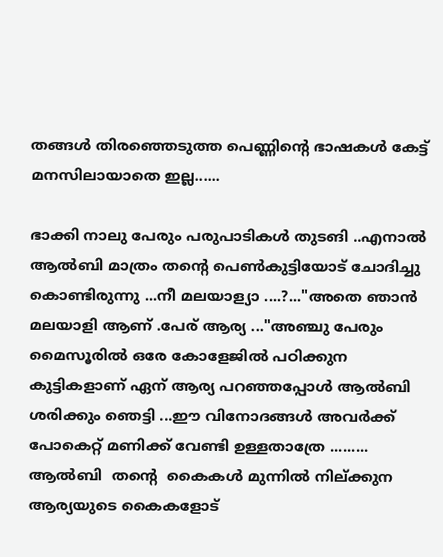തങ്ങള്‍ തിരഞ്ഞെടുത്ത പെണ്ണിന്റെ ഭാഷകള്‍ കേട്ട് മനസിലായാതെ ഇല്ല......

ഭാക്കി നാലു പേരും പരുപാടികള്‍ തുടങി ..എനാല്‍ ആല്‍ബി മാത്രം തന്റെ പെണ്‍കുട്ടിയോട് ചോദിച്ചു കൊണ്ടിരുന്നു ...നീ മലയാള്യാ ....?..."അതെ ഞാന്‍ മലയാളി ആണ് .പേര് ആര്യ ..."അഞ്ചു പേരും മൈസൂരില്‍ ഒരേ കോളേജില്‍ പഠിക്കുന കുട്ടികളാണ് ഏന് ആര്യ പറഞ്ഞപ്പോള്‍ ആല്‍ബി ശരിക്കും ഞെട്ടി ...ഈ വിനോദങ്ങള്‍ അവര്‍ക്ക് പോകെറ്റ്‌ മണിക്ക് വേണ്ടി ഉള്ളതാത്രേ .........
ആല്‍ബി  തന്റെ  കൈകള്‍ മുന്നില്‍ നില്ക്കുന ആര്യയുടെ കൈകളോട്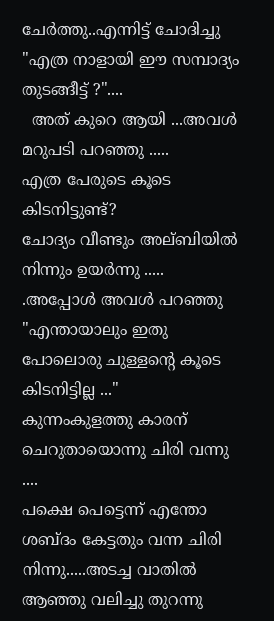ചേര്‍ത്തു..എന്നിട്ട് ചോദിച്ചു "എത്ര നാളായി ഈ സമ്പാദ്യം തുടങ്ങീട്ട് ?"....
  അത് കുറെ ആയി ...അവള്‍ മറുപടി പറഞ്ഞു .....
എത്ര പേരുടെ കൂടെ കിടനിട്ടുണ്ട്?
ചോദ്യം വീണ്ടും അല്ബിയില്‍ നിന്നും ഉയര്‍ന്നു .....
.അപ്പോള്‍ അവള്‍ പറഞ്ഞു
"എന്തായാലും ഇതു പോലൊരു ചുള്ളന്‍റെ കൂടെ കിടനിട്ടില്ല ..."
കുന്നംകുളത്തു കാരന് ചെറുതായൊന്നു ചിരി വന്നു ....
പക്ഷെ പെട്ടെന്ന് എന്തോ ശബ്ദം കേട്ടതും വന്ന ചിരി നിന്നു.....അടച്ച വാതില്‍ ആഞ്ഞു വലിച്ചു തുറന്നു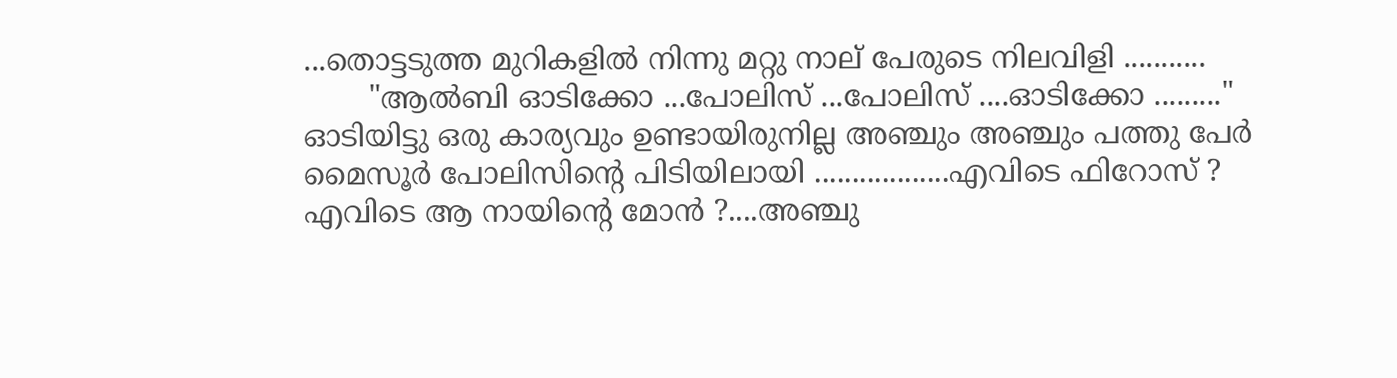...തൊട്ടടുത്ത മുറികളില്‍ നിന്നു മറ്റു നാല് പേരുടെ നിലവിളി ...........
       "ആല്‍ബി ഓടിക്കോ ...പോലിസ്‌ ...പോലിസ്‌ ....ഓടിക്കോ ........."
ഓടിയിട്ടു ഒരു കാര്യവും ഉണ്ടായിരുനില്ല അഞ്ചും അഞ്ചും പത്തു പേര്‍ മൈസൂര്‍ പോലിസിന്റെ പിടിയിലായി ..................എവിടെ ഫിറോസ്‌ ? എവിടെ ആ നായിന്റെ മോന്‍ ?....അഞ്ചു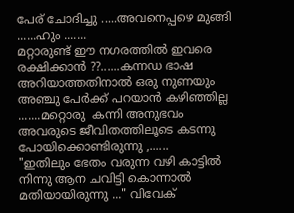പേര് ചോദിച്ചു .....അവനെപ്പഴെ മുങ്ങി ......ഹും .......
മറ്റാരുണ്ട് ഈ നഗരത്തില്‍ ഇവരെ രക്ഷിക്കാന്‍ ??......കന്നഡ ഭാഷ അറിയാത്തതിനാല്‍ ഒരു നുണയും അഞ്ചു പേര്‍ക്ക് പറയാന്‍ കഴിഞ്ഞില്ല .......മറ്റൊരു  കന്നി അനുഭവം അവരുടെ ജീവിതത്തിലൂടെ കടന്നു പോയിക്കൊണ്ടിരുന്നു ,......
"ഇതിലും ഭേതം വരുന്ന വഴി കാട്ടില്‍ നിന്നു ആന ചവിട്ടി കൊന്നാല്‍ മതിയായിരുന്നു ..." വിവേക്‌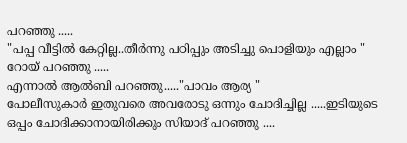പറഞ്ഞു .....
"പപ്പ വീട്ടില്‍ കേറ്റില്ല..തീര്‍ന്നു പഠിപ്പും അടിച്ചു പൊളിയും എല്ലാം " റോയ്‌ പറഞ്ഞു .....
എന്നാല്‍ ആല്‍ബി പറഞ്ഞു....."പാവം ആര്യ "
പോലീസുകാര്‍ ഇതുവരെ അവരോടു ഒന്നും ചോദിച്ചില്ല .....ഇടിയുടെ ഒപ്പം ചോദിക്കാനായിരിക്കും സിയാദ്‌ പറഞ്ഞു ....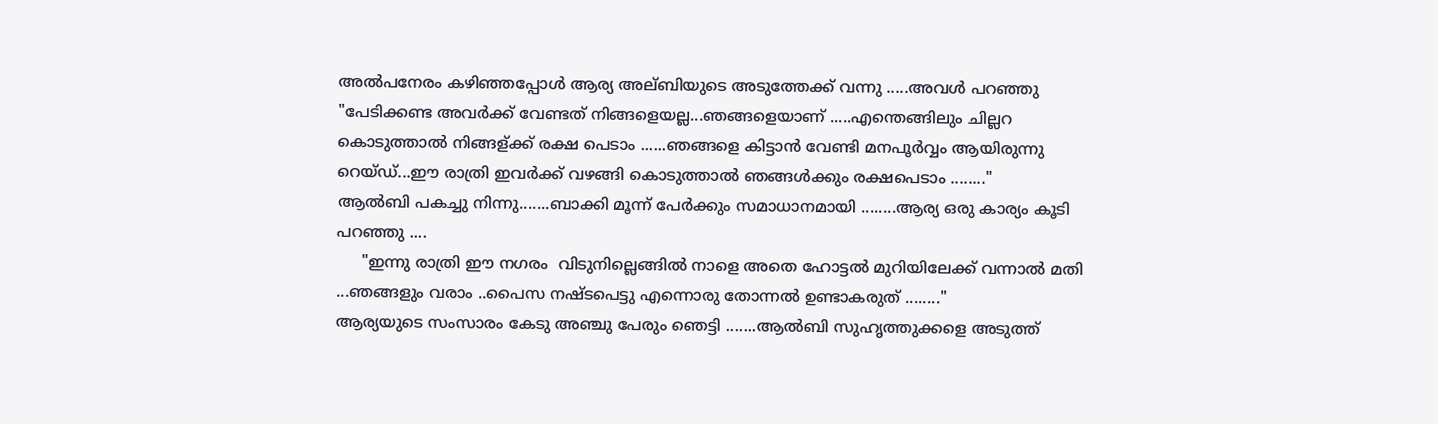അല്‍പനേരം കഴിഞ്ഞപ്പോള്‍ ആര്യ അല്ബിയുടെ അടുത്തേക്ക് വന്നു .....അവള്‍ പറഞ്ഞു "പേടിക്കണ്ട അവര്‍ക്ക് വേണ്ടത്‌ നിങ്ങളെയല്ല...ഞങ്ങളെയാണ് .....എന്തെങ്ങിലും ചില്ലറ കൊടുത്താല്‍ നിങ്ങള്ക്ക് രക്ഷ പെടാം ......ഞങ്ങളെ കിട്ടാന്‍ വേണ്ടി മനപൂര്‍വ്വം ആയിരുന്നു റെയ്ഡ്‌...ഈ രാത്രി ഇവര്‍ക്ക് വഴങ്ങി കൊടുത്താല്‍ ഞങ്ങള്‍ക്കും രക്ഷപെടാം ........"
ആല്‍ബി പകച്ചു നിന്നു.......ബാക്കി മൂന്ന് പേര്‍ക്കും സമാധാനമായി ........ആര്യ ഒരു കാര്യം കൂടി പറഞ്ഞു ....
     "ഇന്നു രാത്രി ഈ നഗരം  വിടുനില്ലെങ്ങില്‍ നാളെ അതെ ഹോട്ടല്‍ മുറിയിലേക്ക് വന്നാല്‍ മതി ...ഞങ്ങളും വരാം ..പൈസ നഷ്ടപെട്ടു എന്നൊരു തോന്നല്‍ ഉണ്ടാകരുത് ........"
ആര്യയുടെ സംസാരം കേടു അഞ്ചു പേരും ഞെട്ടി .......ആല്‍ബി സുഹൃത്തുക്കളെ അടുത്ത്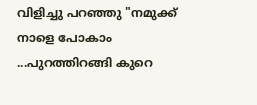വിളിച്ചു പറഞ്ഞു "നമുക്ക്‌ നാളെ പോകാം ...പുറത്തിറങ്ങി കുറെ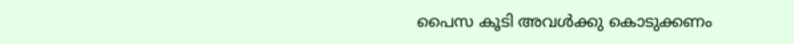പൈസ കൂടി അവള്‍ക്കു കൊടുക്കണം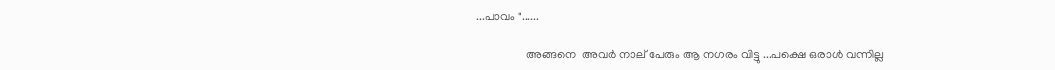...പാവം "......

                 അങ്ങനെ  അവര്‍ നാല് പേരും ആ നഗരം വിട്ടു ...പക്ഷെ ഒരാള്‍ വന്നില്ല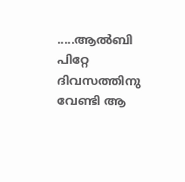.....ആല്‍ബി പിറ്റേ ദിവസത്തിനു വേണ്ടി ആ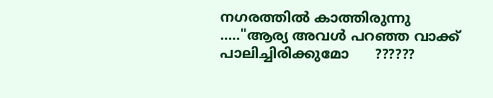നഗരത്തില്‍ കാത്തിരുന്നു ....."ആര്യ അവള്‍ പറഞ്ഞ വാക്ക് പാലിച്ചിരിക്കുമോ      ??????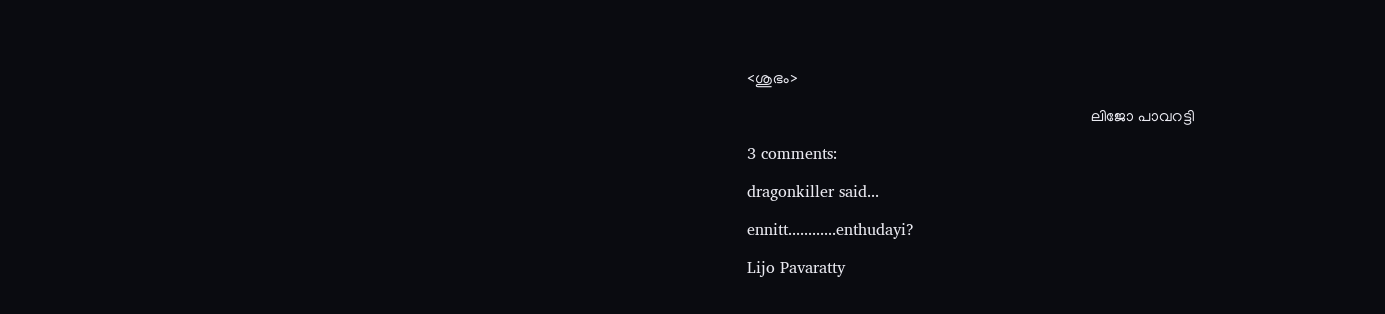<ശുഭം>

                                                                                        ലിജോ പാവറട്ടി

3 comments:

dragonkiller said...

ennitt............enthudayi?

Lijo Pavaratty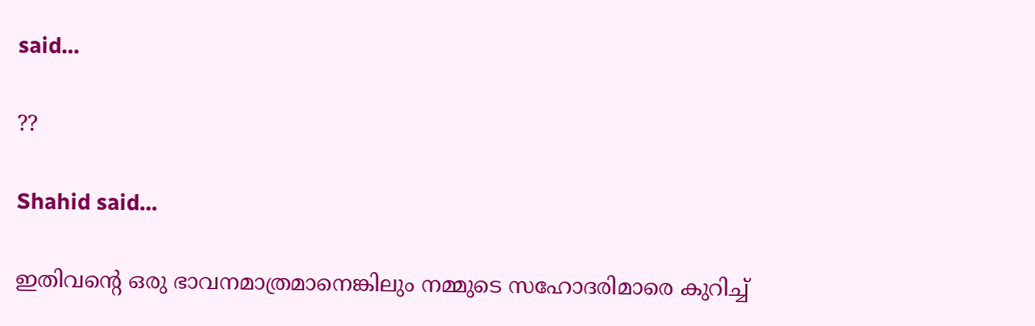said...

??

Shahid said...

ഇതിവന്റെ ഒരു ഭാവനമാത്രമാനെങ്കിലും നമ്മുടെ സഹോദരിമാരെ കുറിച്ച്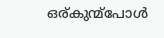ഒര്കുന്മ്പോള്‍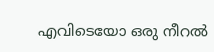എവിടെയോ ഒരു നീറല്‍